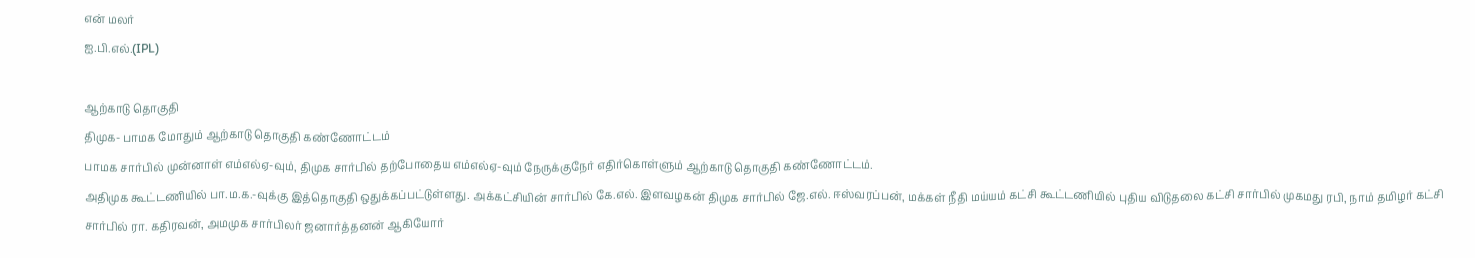என் மலர்
ஐ.பி.எல்.(IPL)

ஆற்காடு தொகுதி
திமுக- பாமக மோதும் ஆற்காடு தொகுதி கண்ணோட்டம்
பாமக சார்பில் முன்னாள் எம்எல்ஏ-வும், திமுக சார்பில் தற்போதைய எம்எல்ஏ-வும் நேருக்குநேர் எதிர்கொள்ளும் ஆற்காடு தொகுதி கண்ணோட்டம்.
அதிமுக கூட்டணியில் பா.ம.க.-வுக்கு இத்தொகுதி ஒதுக்கப்பட்டுள்ளது. அக்கட்சியின் சார்பில் கே.எல். இளவழகன் திமுக சார்பில் ஜே.எல். ஈஸ்வரப்பன், மக்கள் நீதி மய்யம் கட்சி கூட்டணியில் புதிய விடுதலை கட்சி சார்பில் முகமது ரபி, நாம் தமிழர் கட்சி சார்பில் ரா. கதிரவன், அமமுக சார்பிலர் ஜனார்த்தனன் ஆகியோர்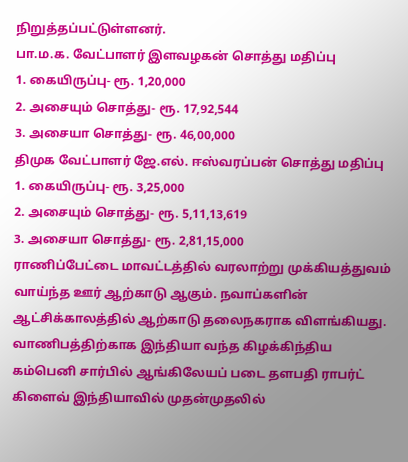நிறுத்தப்பட்டுள்ளனர்.
பா.ம.க. வேட்பாளர் இளவழகன் சொத்து மதிப்பு
1. கையிருப்பு- ரூ. 1,20,000
2. அசையும் சொத்து- ரூ. 17,92,544
3. அசையா சொத்து- ரூ. 46,00,000
திமுக வேட்பாளர் ஜே.எல். ஈஸ்வரப்பன் சொத்து மதிப்பு
1. கையிருப்பு- ரூ. 3,25,000
2. அசையும் சொத்து- ரூ. 5,11,13,619
3. அசையா சொத்து- ரூ. 2,81,15,000
ராணிப்பேட்டை மாவட்டத்தில் வரலாற்று முக்கியத்துவம் வாய்ந்த ஊர் ஆற்காடு ஆகும். நவாப்களின் ஆட்சிக்காலத்தில் ஆற்காடு தலைநகராக விளங்கியது. வாணிபத்திற்காக இந்தியா வந்த கிழக்கிந்திய கம்பெனி சார்பில் ஆங்கிலேயப் படை தளபதி ராபர்ட் கிளைவ் இந்தியாவில் முதன்முதலில்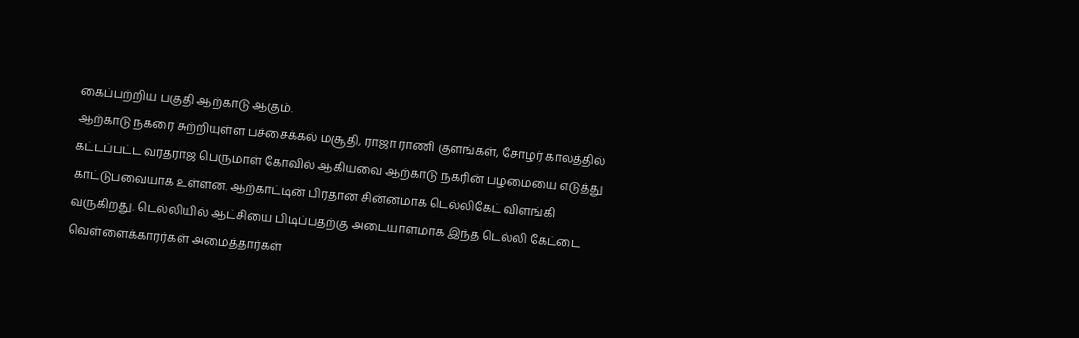கைப்பற்றிய பகுதி ஆற்காடு ஆகும்.
ஆற்காடு நகரை சுற்றியுள்ள பச்சைக்கல் மசூதி, ராஜா ராணி குளங்கள், சோழர் காலத்தில் கட்டப்பட்ட வரதராஜ பெருமாள் கோவில் ஆகியவை ஆற்காடு நகரின் பழமையை எடுத்து காட்டுபவையாக உள்ளன. ஆற்காட்டின் பிரதான சின்னமாக டெல்லிகேட் விளங்கி வருகிறது. டெல்லியில் ஆட்சியை பிடிப்பதற்கு அடையாளமாக இந்த டெல்லி கேட்டை வெள்ளைக்காரர்கள் அமைத்தார்கள்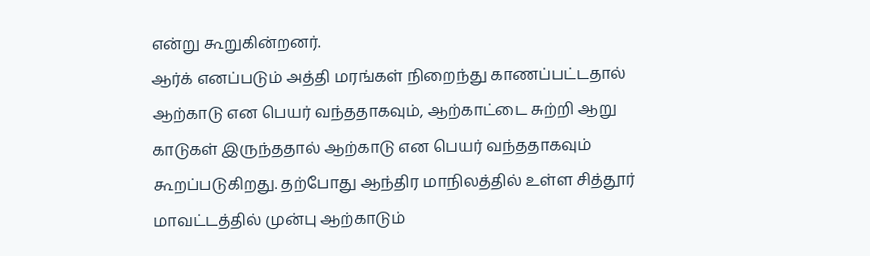என்று கூறுகின்றனர்.
ஆர்க் எனப்படும் அத்தி மரங்கள் நிறைந்து காணப்பட்டதால் ஆற்காடு என பெயர் வந்ததாகவும், ஆற்காட்டை சுற்றி ஆறு காடுகள் இருந்ததால் ஆற்காடு என பெயர் வந்ததாகவும் கூறப்படுகிறது. தற்போது ஆந்திர மாநிலத்தில் உள்ள சித்தூர் மாவட்டத்தில் முன்பு ஆற்காடும்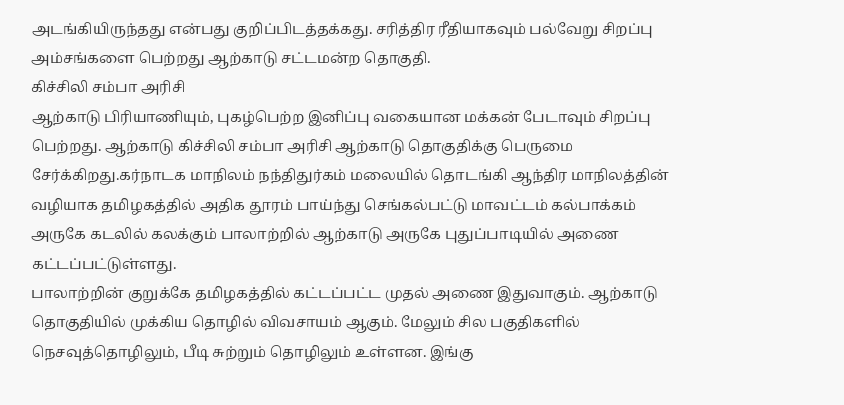அடங்கியிருந்தது என்பது குறிப்பிடத்தக்கது. சரித்திர ரீதியாகவும் பல்வேறு சிறப்பு அம்சங்களை பெற்றது ஆற்காடு சட்டமன்ற தொகுதி.
கிச்சிலி சம்பா அரிசி
ஆற்காடு பிரியாணியும், புகழ்பெற்ற இனிப்பு வகையான மக்கன் பேடாவும் சிறப்பு பெற்றது. ஆற்காடு கிச்சிலி சம்பா அரிசி ஆற்காடு தொகுதிக்கு பெருமை சேர்க்கிறது.கர்நாடக மாநிலம் நந்திதுர்கம் மலையில் தொடங்கி ஆந்திர மாநிலத்தின் வழியாக தமிழகத்தில் அதிக தூரம் பாய்ந்து செங்கல்பட்டு மாவட்டம் கல்பாக்கம் அருகே கடலில் கலக்கும் பாலாற்றில் ஆற்காடு அருகே புதுப்பாடியில் அணை கட்டப்பட்டுள்ளது.
பாலாற்றின் குறுக்கே தமிழகத்தில் கட்டப்பட்ட முதல் அணை இதுவாகும். ஆற்காடு தொகுதியில் முக்கிய தொழில் விவசாயம் ஆகும். மேலும் சில பகுதிகளில் நெசவுத்தொழிலும், பீடி சுற்றும் தொழிலும் உள்ளன. இங்கு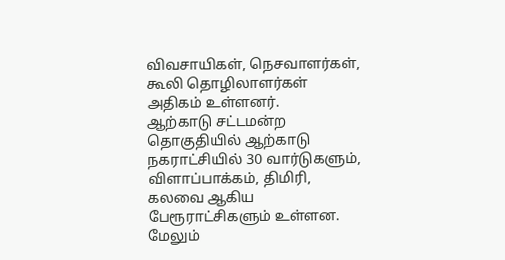விவசாயிகள், நெசவாளர்கள், கூலி தொழிலாளர்கள் அதிகம் உள்ளனர்.
ஆற்காடு சட்டமன்ற தொகுதியில் ஆற்காடு நகராட்சியில் 30 வார்டுகளும், விளாப்பாக்கம், திமிரி, கலவை ஆகிய பேரூராட்சிகளும் உள்ளன. மேலும்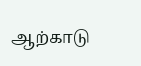ஆற்காடு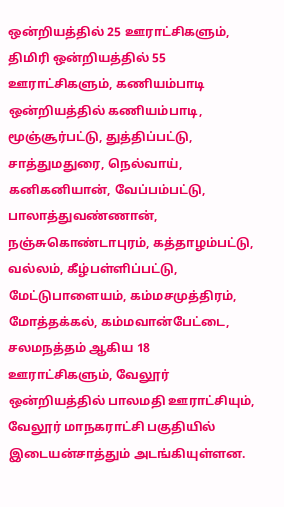ஒன்றியத்தில் 25 ஊராட்சிகளும், திமிரி ஒன்றியத்தில் 55 ஊராட்சிகளும், கணியம்பாடி ஒன்றியத்தில் கணியம்பாடி, மூஞ்சூர்பட்டு, துத்திப்பட்டு, சாத்துமதுரை, நெல்வாய், கனிகனியான், வேப்பம்பட்டு, பாலாத்துவண்ணான், நஞ்சுகொண்டாபுரம், கத்தாழம்பட்டு, வல்லம், கீழ்பள்ளிப்பட்டு, மேட்டுபாளையம், கம்மசமுத்திரம், மோத்தக்கல், கம்மவான்பேட்டை, சலமநத்தம் ஆகிய 18 ஊராட்சிகளும், வேலூர் ஒன்றியத்தில் பாலமதி ஊராட்சியும், வேலூர் மாநகராட்சி பகுதியில் இடையன்சாத்தும் அடங்கியுள்ளன.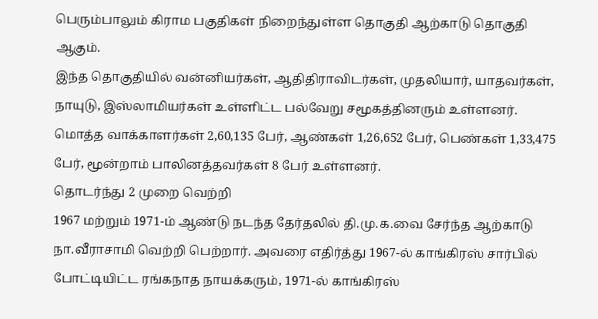பெரும்பாலும் கிராம பகுதிகள் நிறைந்துள்ள தொகுதி ஆற்காடு தொகுதி ஆகும்.
இந்த தொகுதியில் வன்னியர்கள், ஆதிதிராவிடர்கள், முதலியார், யாதவர்கள், நாயுடு, இஸ்லாமியர்கள் உள்ளிட்ட பல்வேறு சமூகத்தினரும் உள்ளனர்.
மொத்த வாக்காளர்கள் 2,60,135 பேர், ஆண்கள் 1,26,652 பேர், பெண்கள் 1,33,475 பேர், மூன்றாம் பாலினத்தவர்கள் 8 பேர் உள்ளனர்.
தொடர்ந்து 2 முறை வெற்றி
1967 மற்றும் 1971-ம் ஆண்டு நடந்த தேர்தலில் தி.மு.க.வை சேர்ந்த ஆற்காடு நா.வீராசாமி வெற்றி பெற்றார். அவரை எதிர்த்து 1967-ல் காங்கிரஸ் சார்பில் போட்டியிட்ட ரங்கநாத நாயக்கரும், 1971-ல் காங்கிரஸ்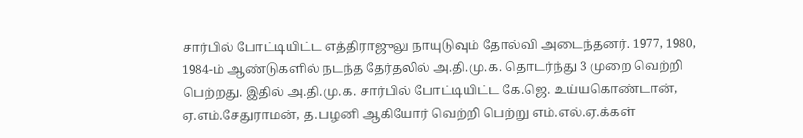சார்பில் போட்டியிட்ட எத்திராஜுலு நாயுடுவும் தோல்வி அடைந்தனர். 1977, 1980, 1984-ம் ஆண்டுகளில் நடந்த தேர்தலில் அ.தி.மு.க. தொடர்ந்து 3 முறை வெற்றி பெற்றது. இதில் அ.தி.மு.க. சார்பில் போட்டியிட்ட கே.ஜெ. உய்யகொண்டான், ஏ.எம்.சேதுராமன், த.பழனி ஆகியோர் வெற்றி பெற்று எம்.எல்.ஏ.க்கள்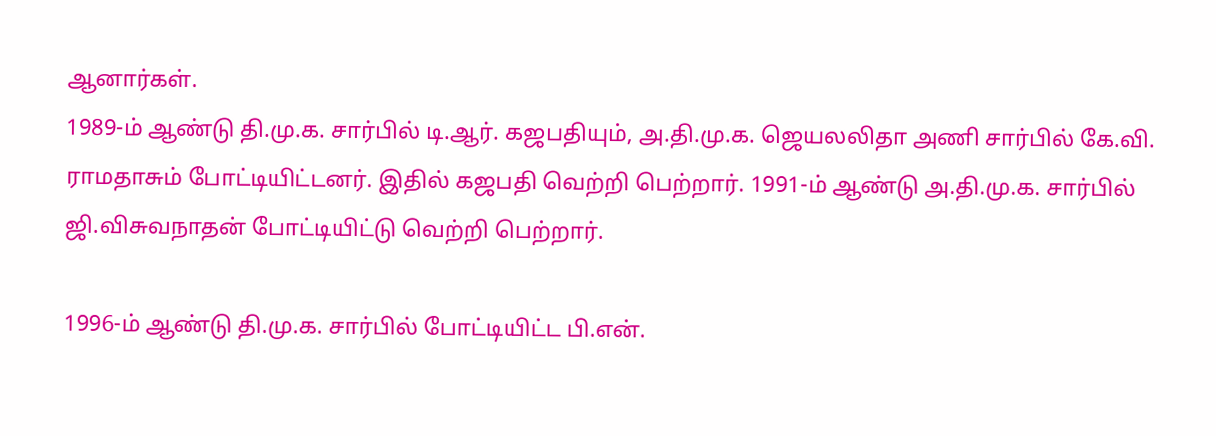ஆனார்கள்.
1989-ம் ஆண்டு தி.மு.க. சார்பில் டி.ஆர். கஜபதியும், அ.தி.மு.க. ஜெயலலிதா அணி சார்பில் கே.வி. ராமதாசும் போட்டியிட்டனர். இதில் கஜபதி வெற்றி பெற்றார். 1991-ம் ஆண்டு அ.தி.மு.க. சார்பில் ஜி.விசுவநாதன் போட்டியிட்டு வெற்றி பெற்றார்.

1996-ம் ஆண்டு தி.மு.க. சார்பில் போட்டியிட்ட பி.என்.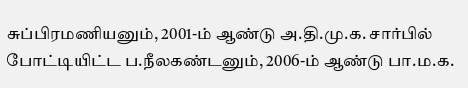சுப்பிரமணியனும், 2001-ம் ஆண்டு அ.தி.மு.க. சார்பில் போட்டியிட்ட ப.நீலகண்டனும், 2006-ம் ஆண்டு பா.ம.க.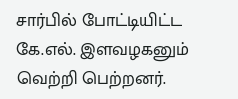சார்பில் போட்டியிட்ட கே.எல். இளவழகனும் வெற்றி பெற்றனர்.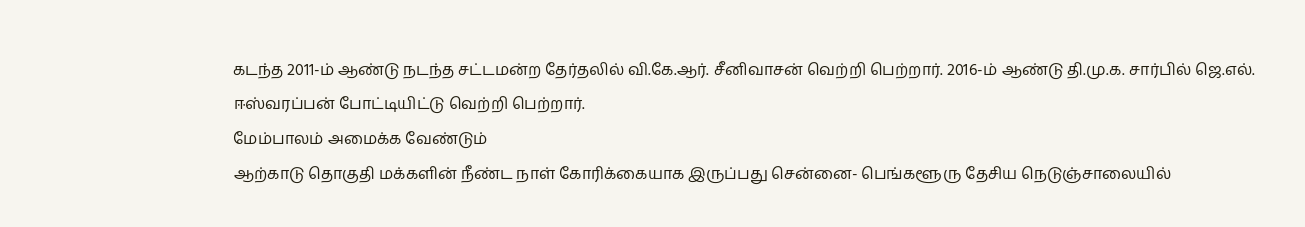கடந்த 2011-ம் ஆண்டு நடந்த சட்டமன்ற தேர்தலில் வி.கே.ஆர். சீனிவாசன் வெற்றி பெற்றார். 2016-ம் ஆண்டு தி.மு.க. சார்பில் ஜெ.எல். ஈஸ்வரப்பன் போட்டியிட்டு வெற்றி பெற்றார்.
மேம்பாலம் அமைக்க வேண்டும்
ஆற்காடு தொகுதி மக்களின் நீண்ட நாள் கோரிக்கையாக இருப்பது சென்னை- பெங்களூரு தேசிய நெடுஞ்சாலையில்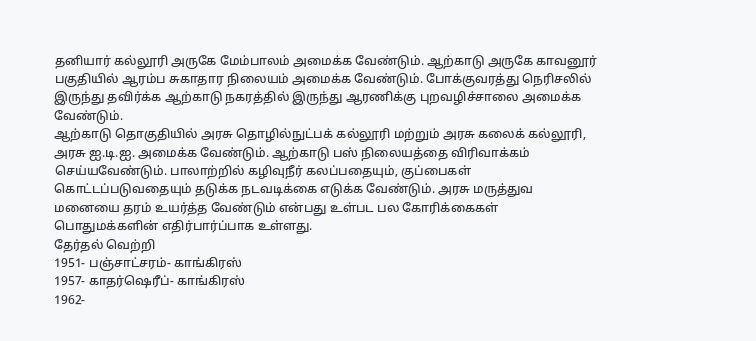தனியார் கல்லூரி அருகே மேம்பாலம் அமைக்க வேண்டும். ஆற்காடு அருகே காவனூர் பகுதியில் ஆரம்ப சுகாதார நிலையம் அமைக்க வேண்டும். போக்குவரத்து நெரிசலில் இருந்து தவிர்க்க ஆற்காடு நகரத்தில் இருந்து ஆரணிக்கு புறவழிச்சாலை அமைக்க வேண்டும்.
ஆற்காடு தொகுதியில் அரசு தொழில்நுட்பக் கல்லூரி மற்றும் அரசு கலைக் கல்லூரி, அரசு ஐ.டி.ஐ. அமைக்க வேண்டும். ஆற்காடு பஸ் நிலையத்தை விரிவாக்கம் செய்யவேண்டும். பாலாற்றில் கழிவுநீர் கலப்பதையும், குப்பைகள் கொட்டப்படுவதையும் தடுக்க நடவடிக்கை எடுக்க வேண்டும். அரசு மருத்துவ மனையை தரம் உயர்த்த வேண்டும் என்பது உள்பட பல கோரிக்கைகள் பொதுமக்களின் எதிர்பார்ப்பாக உள்ளது.
தேர்தல் வெற்றி
1951- பஞ்சாட்சரம்- காங்கிரஸ்
1957- காதர்ஷெரீப்- காங்கிரஸ்
1962-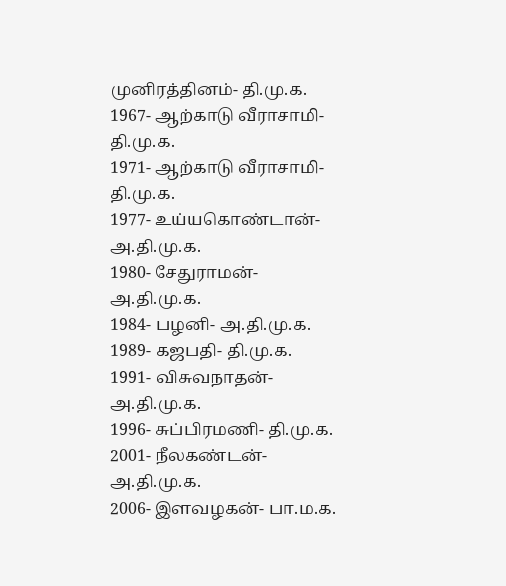முனிரத்தினம்- தி.மு.க.
1967- ஆற்காடு வீராசாமி- தி.மு.க.
1971- ஆற்காடு வீராசாமி- தி.மு.க.
1977- உய்யகொண்டான்- அ.தி.மு.க.
1980- சேதுராமன்- அ.தி.மு.க.
1984- பழனி- அ.தி.மு.க.
1989- கஜபதி- தி.மு.க.
1991- விசுவநாதன்- அ.தி.மு.க.
1996- சுப்பிரமணி- தி.மு.க.
2001- நீலகண்டன்- அ.தி.மு.க.
2006- இளவழகன்- பா.ம.க.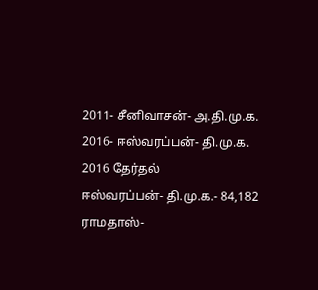2011- சீனிவாசன்- அ.தி.மு.க.
2016- ஈஸ்வரப்பன்- தி.மு.க.
2016 தேர்தல்
ஈஸ்வரப்பன்- தி.மு.க.- 84,182
ராமதாஸ்-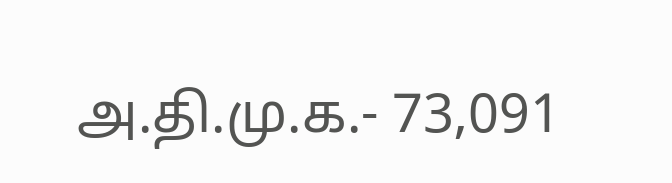அ.தி.மு.க.- 73,091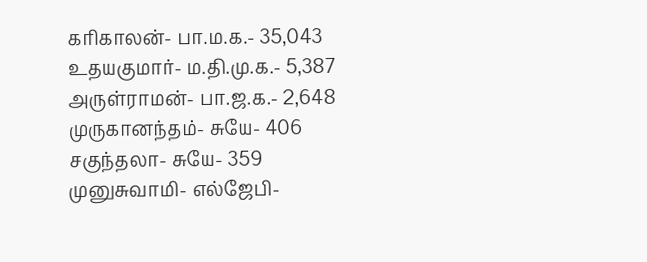கரிகாலன்- பா.ம.க.- 35,043
உதயகுமார்- ம.தி.மு.க.- 5,387
அருள்ராமன்- பா.ஜ.க.- 2,648
முருகானந்தம்- சுயே- 406
சகுந்தலா- சுயே- 359
முனுசுவாமி- எல்ஜேபி-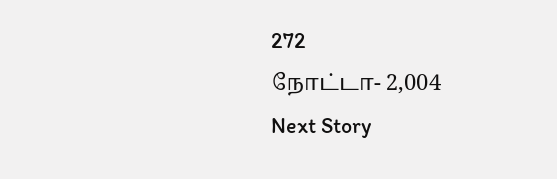272
நோட்டா- 2,004
Next Story